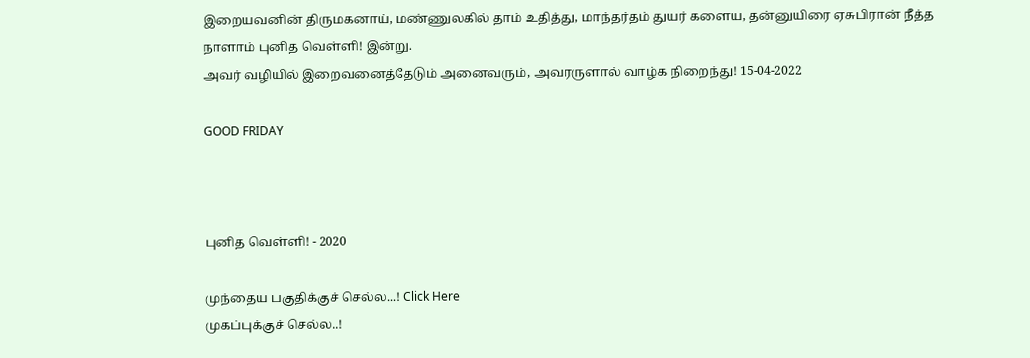இறையவனின் திருமகனாய், மண்ணுலகில் தாம் உதித்து, மாந்தர்தம் துயர் களைய, தன்னுயிரை ஏசுபிரான் நீத்த நாளாம் புனித வெள்ளி! இன்று.
அவர் வழியில் இறைவனைத்தேடும் அனைவரும், அவரருளால் வாழ்க நிறைந்து! 15-04-2022

GOOD FRIDAY



புனித வெள்ளி! - 2020

முந்தைய பகுதிக்குச் செல்ல...! Click Here
முகப்புக்குச் செல்ல..!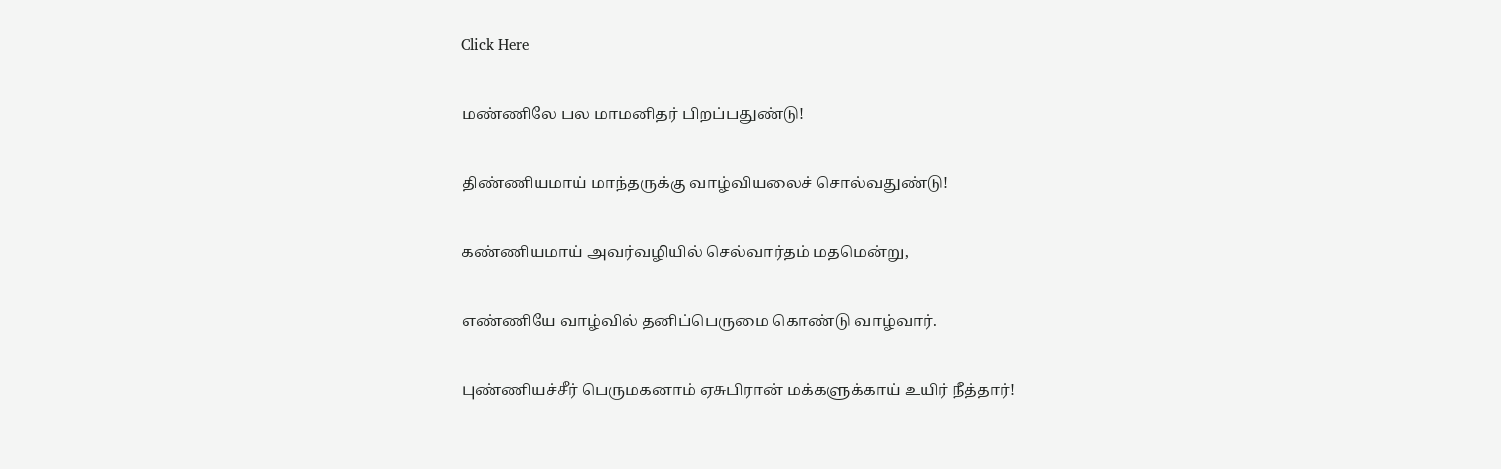Click Here

மண்ணிலே பல மாமனிதர் பிறப்பதுண்டு!

திண்ணியமாய் மாந்தருக்கு வாழ்வியலைச் சொல்வதுண்டு!

கண்ணியமாய் அவர்வழியில் செல்வார்தம் மதமென்று,

எண்ணியே வாழ்வில் தனிப்பெருமை கொண்டு வாழ்வார்.

புண்ணியச்சீர் பெருமகனாம் ஏசுபிரான் மக்களுக்காய் உயிர் நீத்தார்!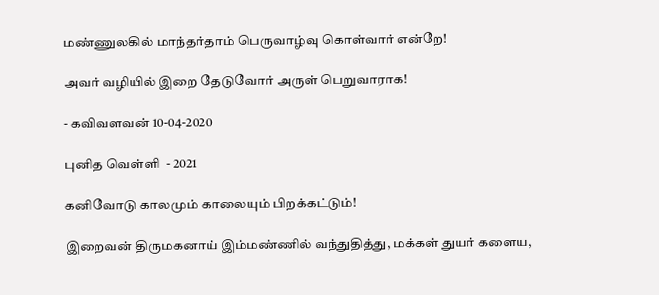மண்ணுலகில் மாந்தர்தாம் பெருவாழ்வு கொள்வார் என்றே!

அவர் வழியில் இறை தேடுவோர் அருள் பெறுவாராக!

- கவிவளவன் 10-04-2020

புனித வெள்ளி  - 2021

கனிவோடு காலமும் காலையும் பிறக்கட்டும்!

இறைவன் திருமகனாய் இம்மண்ணில் வந்துதித்து, மக்கள் துயர் களைய,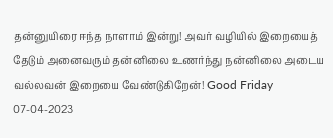தன்னுயிரை ஈந்த நாளாம் இன்று! அவர் வழியில் இறையைத் தேடும் அனைவரும் தன்னிலை உணர்ந்து நன்னிலை அடைய வல்லவன் இறையை வேண்டுகிறேன்! Good Friday 07-04-2023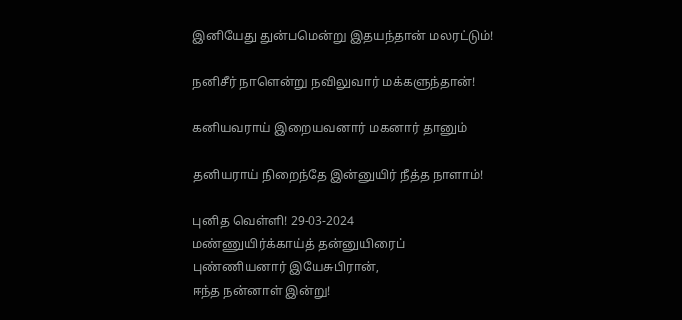இனியேது துன்பமென்று இதயந்தான் மலரட்டும்!

நனிசீர் நாளென்று நவிலுவார் மக்களுந்தான்!

கனியவராய் இறையவனார் மகனார் தானும்

தனியராய் நிறைந்தே இன்னுயிர் நீத்த நாளாம்!

புனித வெள்ளி! 29-03-2024
மண்ணுயிர்க்காய்த் தன்னுயிரைப்
புண்ணியனார் இயேசுபிரான்,
ஈந்த நன்னாள் இன்று!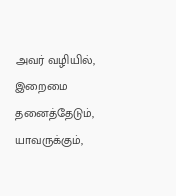அவர் வழியில்,
இறைமை தனைத்தேடும்,
யாவருக்கும்,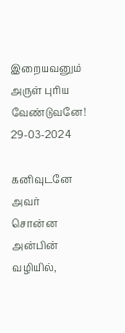இறையவனும் அருள் புரிய வேண்டுவனே! 29-03-2024

கனிவுடனே அவர் சொன்ன அன்பின் வழியில்,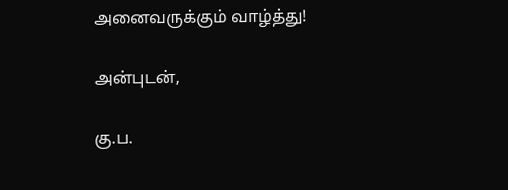அனைவருக்கும் வாழ்த்து!

அன்புடன்,

கு.ப.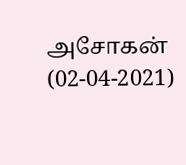அசோகன்  (02-04-2021)